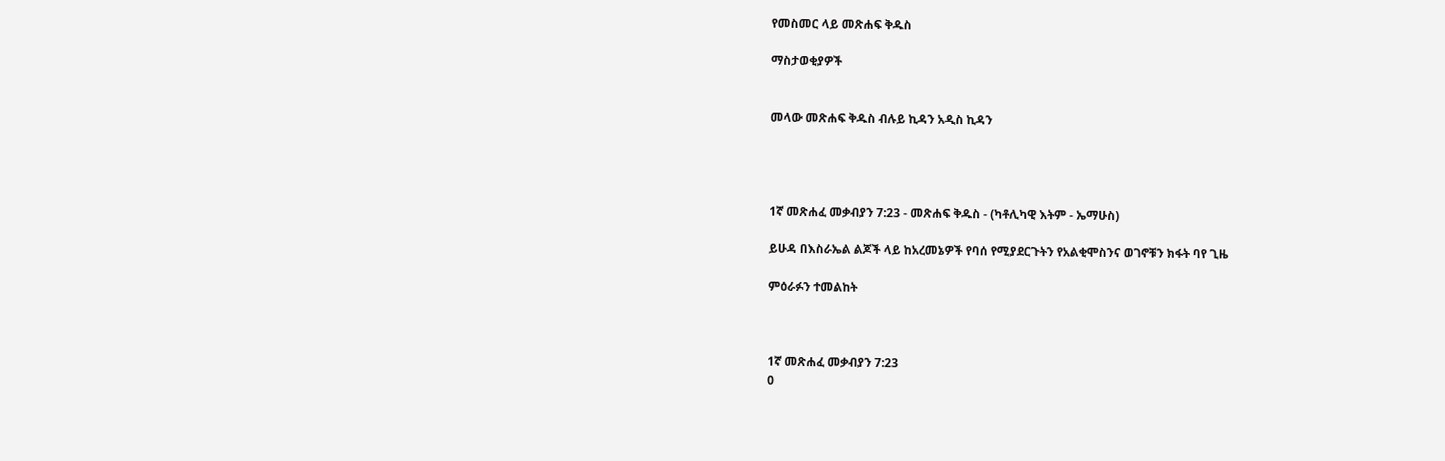የመስመር ላይ መጽሐፍ ቅዱስ

ማስታወቂያዎች


መላው መጽሐፍ ቅዱስ ብሉይ ኪዳን አዲስ ኪዳን




1ኛ መጽሐፈ መቃብያን 7:23 - መጽሐፍ ቅዱስ - (ካቶሊካዊ እትም - ኤማሁስ)

ይሁዳ በእስራኤል ልጆች ላይ ከአረመኔዎች የባሰ የሚያደርጉትን የአልቂሞስንና ወገኖቹን ክፋት ባየ ጊዜ

ምዕራፉን ተመልከት



1ኛ መጽሐፈ መቃብያን 7:23
0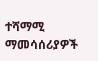ተሻማሚ ማመሳሰሪያዎች